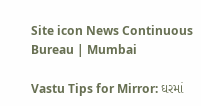Site icon News Continuous Bureau | Mumbai

Vastu Tips for Mirror: ઘરમાં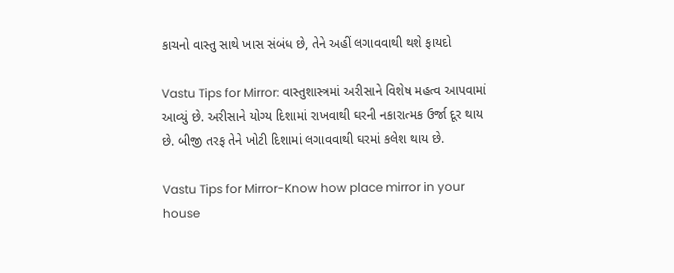કાચનો વાસ્તુ સાથે ખાસ સંબંધ છે, તેને અહીં લગાવવાથી થશે ફાયદો

Vastu Tips for Mirror: વાસ્તુશાસ્ત્રમાં અરીસાને વિશેષ મહત્વ આપવામાં આવ્યું છે. અરીસાને યોગ્ય દિશામાં રાખવાથી ઘરની નકારાત્મક ઉર્જા દૂર થાય છે. બીજી તરફ તેને ખોટી દિશામાં લગાવવાથી ઘરમાં કલેશ થાય છે.

Vastu Tips for Mirror-Know how place mirror in your house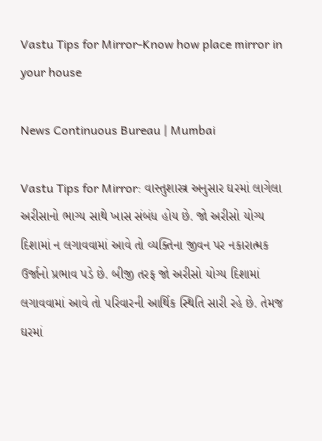Vastu Tips for Mirror-Know how place mirror in your house

News Continuous Bureau | Mumbai

Vastu Tips for Mirror: વાસ્તુશાસ્ત્ર અનુસાર ઘરમાં લાગેલા અરીસાનો ભાગ્ય સાથે ખાસ સંબંધ હોય છે. જો અરીસો યોગ્ય દિશામાં ન લગાવવામાં આવે તો વ્યક્તિના જીવન પર નકારાત્મક ઉર્જાનો પ્રભાવ પડે છે. બીજી તરફ જો અરીસો યોગ્ય દિશામાં લગાવવામાં આવે તો પરિવારની આર્થિક સ્થિતિ સારી રહે છે. તેમજ ઘરમાં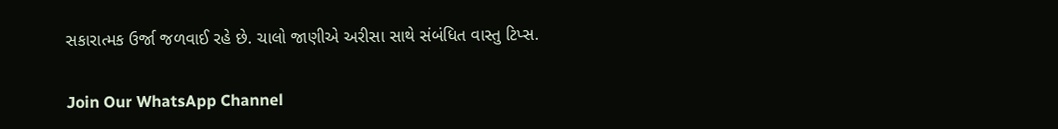સકારાત્મક ઉર્જા જળવાઈ રહે છે. ચાલો જાણીએ અરીસા સાથે સંબંધિત વાસ્તુ ટિપ્સ.

Join Our WhatsApp Channel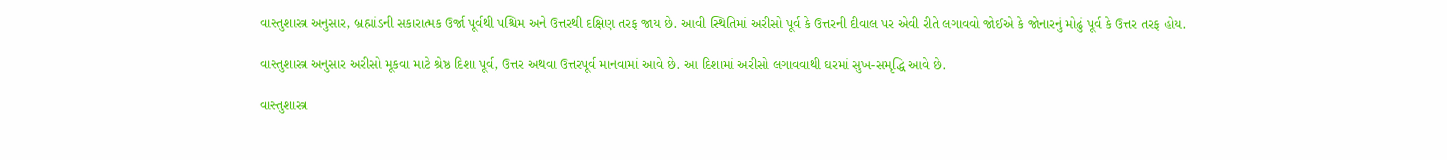વાસ્તુશાસ્ત્ર અનુસાર, બ્રહ્માંડની સકારાત્મક ઉર્જા પૂર્વથી પશ્ચિમ અને ઉત્તરથી દક્ષિણ તરફ જાય છે. આવી સ્થિતિમાં અરીસો પૂર્વ કે ઉત્તરની દીવાલ પર એવી રીતે લગાવવો જોઈએ કે જોનારનું મોઢું પૂર્વ કે ઉત્તર તરફ હોય.

વાસ્તુશાસ્ત્ર અનુસાર અરીસો મૂકવા માટે શ્રેષ્ઠ દિશા પૂર્વ, ઉત્તર અથવા ઉત્તરપૂર્વ માનવામાં આવે છે. આ દિશામાં અરીસો લગાવવાથી ઘરમાં સુખ-સમૃદ્ધિ આવે છે.

વાસ્તુશાસ્ત્ર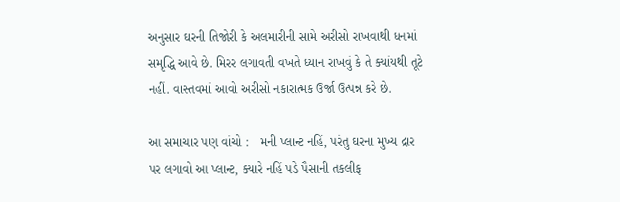અનુસાર ઘરની તિજોરી કે અલમારીની સામે અરીસો રાખવાથી ધનમાં સમૃદ્ધિ આવે છે. મિરર લગાવતી વખતે ધ્યાન રાખવું કે તે ક્યાંયથી તૂટે નહીં. વાસ્તવમાં આવો અરીસો નકારાત્મક ઉર્જા ઉત્પન્ન કરે છે.

આ સમાચાર પણ વાંચો :   મની પ્લાન્ટ નહિં, પરંતુ ઘરના મુખ્ય દ્રાર પર લગાવો આ પ્લાન્ટ, ક્યારે નહિં પડે પૈસાની તકલીફ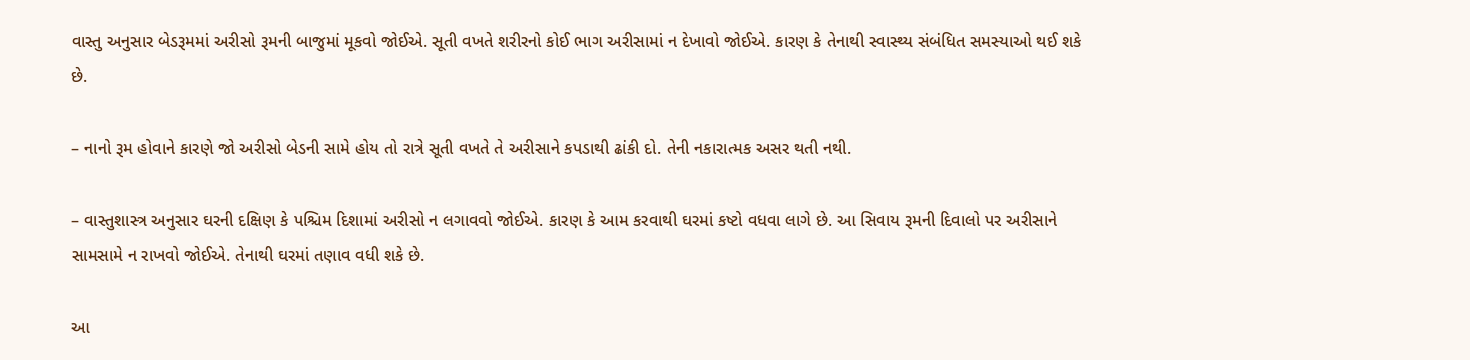વાસ્તુ અનુસાર બેડરૂમમાં અરીસો રૂમની બાજુમાં મૂકવો જોઈએ. સૂતી વખતે શરીરનો કોઈ ભાગ અરીસામાં ન દેખાવો જોઈએ. કારણ કે તેનાથી સ્વાસ્થ્ય સંબંધિત સમસ્યાઓ થઈ શકે છે.

– નાનો રૂમ હોવાને કારણે જો અરીસો બેડની સામે હોય તો રાત્રે સૂતી વખતે તે અરીસાને કપડાથી ઢાંકી દો. તેની નકારાત્મક અસર થતી નથી.

– વાસ્તુશાસ્ત્ર અનુસાર ઘરની દક્ષિણ કે પશ્ચિમ દિશામાં અરીસો ન લગાવવો જોઈએ. કારણ કે આમ કરવાથી ઘરમાં કષ્ટો વધવા લાગે છે. આ સિવાય રૂમની દિવાલો પર અરીસાને સામસામે ન રાખવો જોઈએ. તેનાથી ઘરમાં તણાવ વધી શકે છે.

આ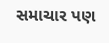સમાચાર પણ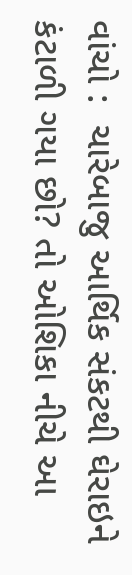વાંચો :  ચારેબાજુ આર્થિક સંકટથી ઘેરાઇને કંટાળી ગયા છો? તો ઓશિકા નીચે આ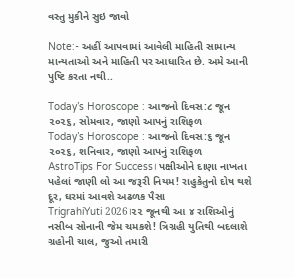વસ્તુ મુકીને સુઇ જાવો

Note:- અહીં આપવામાં આવેલી માહિતી સામાન્ય માન્યતાઓ અને માહિતી પર આધારિત છે. અમે આની પુષ્ટિ કરતા નથી..

Today’s Horoscope : આજનો દિવસ:૮ જૂન ૨૦૨૬, સોમવાર, જાણો આપનું રાશિફળ
Today’s Horoscope : આજનો દિવસ:૬ જૂન ૨૦૨૬, શનિવાર, જાણો આપનું રાશિફળ
AstroTips For Success। પક્ષીઓને દાણા નાખતા પહેલાં જાણી લો આ જરૂરી નિયમ! રાહુકેતુનો દોષ થશે દૂર, ઘરમાં આવશે અઢળક પૈસા
TrigrahiYuti 2026।૨૨ જૂનથી આ ૪ રાશિઓનું નસીબ સોનાની જેમ ચમકશે! ત્રિગ્રહી યુતિથી બદલાશે ગ્રહોની ચાલ, જુઓ તમારી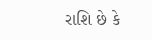રાશિ છે કે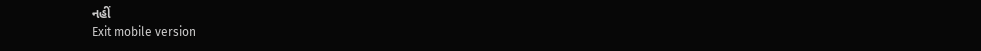નહીં
Exit mobile version